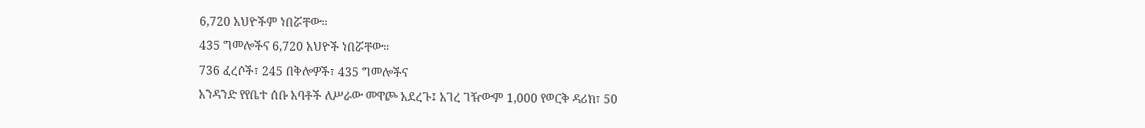6,720 አህዮችም ነበሯቸው።
435 ግመሎችና 6,720 አህዮች ነበሯቸው።
736 ፈረሶች፣ 245 በቅሎዎች፣ 435 ግመሎችና
አንዳንድ የየቤተ ሰቡ አባቶች ለሥራው መዋጮ አደረጉ፤ አገረ ገዥውም 1,000 የወርቅ ዳሪክ፣ 50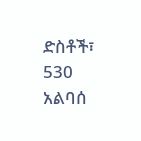ድስቶች፣ 530 አልባሰ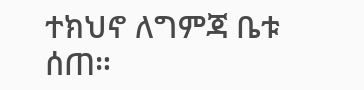ተክህኖ ለግምጃ ቤቱ ሰጠ።